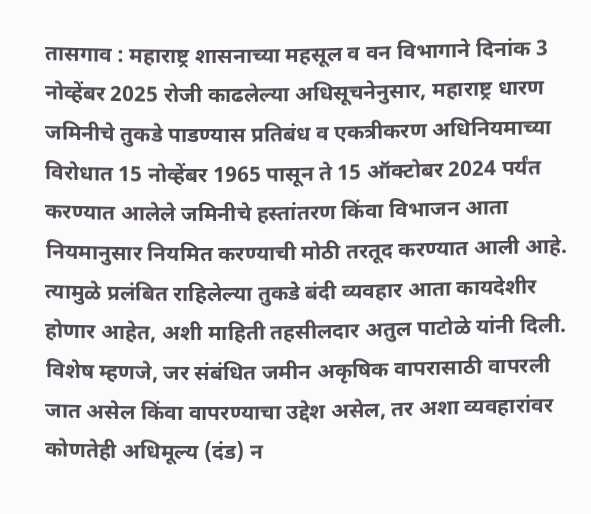तासगाव : महाराष्ट्र शासनाच्या महसूल व वन विभागाने दिनांक 3 नोव्हेंबर 2025 रोजी काढलेल्या अधिसूचनेनुसार, महाराष्ट्र धारण जमिनीचे तुकडे पाडण्यास प्रतिबंध व एकत्रीकरण अधिनियमाच्या विरोधात 15 नोव्हेंबर 1965 पासून ते 15 ऑक्टोबर 2024 पर्यंत करण्यात आलेले जमिनीचे हस्तांतरण किंवा विभाजन आता नियमानुसार नियमित करण्याची मोठी तरतूद करण्यात आली आहे. त्यामुळे प्रलंबित राहिलेल्या तुकडे बंदी व्यवहार आता कायदेशीर होणार आहेत, अशी माहिती तहसीलदार अतुल पाटोळे यांनी दिली.
विशेष म्हणजे, जर संबंधित जमीन अकृषिक वापरासाठी वापरली जात असेल किंवा वापरण्याचा उद्देश असेल, तर अशा व्यवहारांवर कोणतेही अधिमूल्य (दंड) न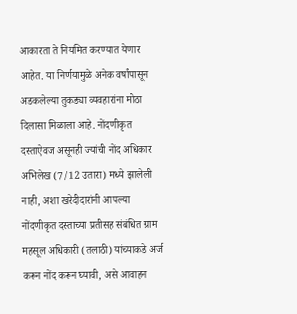आकारता ते नियमित करण्यात येणार आहेत. या निर्णयामुळे अनेक वर्षांपासून अडकलेल्या तुकड्या व्यवहारांना मोठा दिलासा मिळाला आहे. नोंदणीकृत दस्ताऐवज असूनही ज्यांची नोंद अधिकार अभिलेख (7/12 उतारा) मध्ये झालेली नाही, अशा खरेदीदारांनी आपल्या नोंदणीकृत दस्ताच्या प्रतीसह संबंधित ग्राम महसूल अधिकारी (तलाठी) यांच्याकडे अर्ज करून नोंद करून घ्यावी, असे आवाहन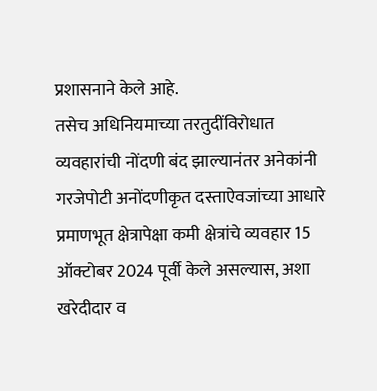प्रशासनाने केले आहे.
तसेच अधिनियमाच्या तरतुदींविरोधात व्यवहारांची नोंदणी बंद झाल्यानंतर अनेकांनी गरजेपोटी अनोंदणीकृत दस्ताऐवजांच्या आधारे प्रमाणभूत क्षेत्रापेक्षा कमी क्षेत्रांचे व्यवहार 15 ऑक्टोबर 2024 पूर्वी केले असल्यास, अशा खरेदीदार व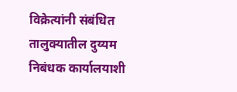विक्रेत्यांनी संबंधित तालुक्यातील दुय्यम निबंधक कार्यालयाशी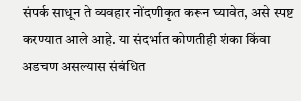संपर्क साधून ते व्यवहार नोंदणीकृत करून घ्यावेत, असे स्पष्ट करण्यात आले आहे. या संदर्भात कोणतीही शंका किंवा अडचण असल्यास संबंधित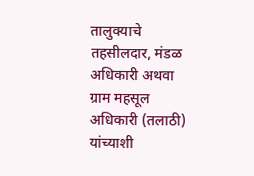तालुक्याचे तहसीलदार, मंडळ अधिकारी अथवा ग्राम महसूल अधिकारी (तलाठी) यांच्याशी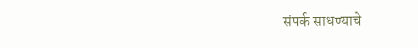संपर्क साधण्याचे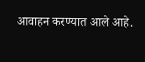आवाहन करण्यात आले आहे.